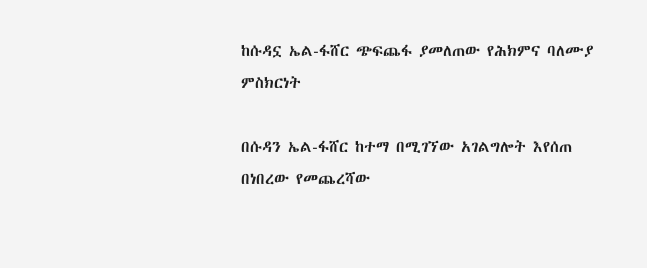ከሱዳኗ ኤል-ፋሸር ጭፍጨፋ ያመለጠው የሕክምና ባለሙያ ምስክርነት

በሱዳን ኤል-ፋሸር ከተማ በሚገኘው አገልግሎት እየሰጠ በነበረው የመጨረሻው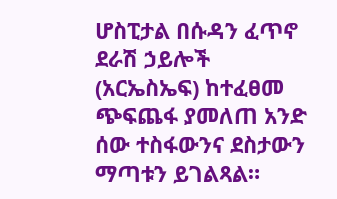ሆስፒታል በሱዳን ፈጥኖ ደራሽ ኃይሎች (አርኤስኤፍ) ከተፈፀመ ጭፍጨፋ ያመለጠ አንድ ሰው ተስፋውንና ደስታውን ማጣቱን ይገልጻል።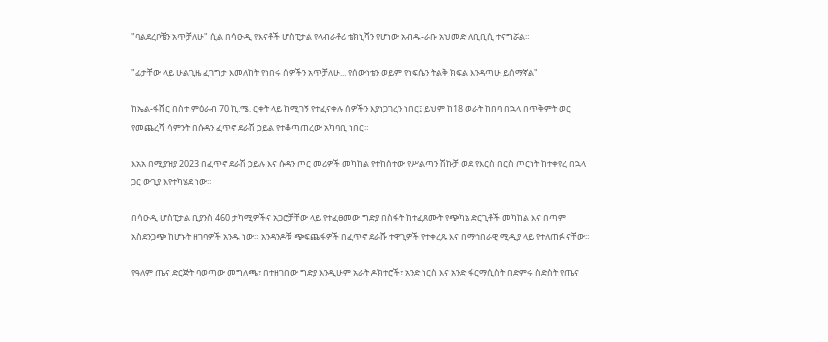"ባልደረቦቼን አጥቻለሁ" ሲል በሳዑዲ የእናቶች ሆስፒታል የላብራቶሪ ቴክኒሻን የሆነው አብዱ-ራቡ አህመድ ለቢቢሲ ተናግሯል።

"ፊታቸው ላይ ሁልጊዜ ፈገግታ እመለከት የነበሩ ሰዎችን አጥቻለሁ... የሰውነቴን ወይም የነፍሴን ትልቅ ክፍል እንዳጣሁ ይሰማኛል"

ከኤል-ፋሸር በስተ ምዕራብ 70 ኪ.ሜ. ርቀት ላይ ከሚገኝ የተፈናቀሉ ሰዎችን እያነጋገረን ነበር፤ ይህም ከ18 ወራት ከበባ በኋላ በጥቅምት ወር የመጨረሻ ሳምንት በሱዳን ፈጥኖ ደራሽ ኃይል የተቆጣጠረው አካባቢ ነበር።

እአአ በሚያዝያ 2023 በፈጥኖ ደራሽ ኃይሉ እና ሱዳን ጦር መሪዎች መካከል የተከሰተው የሥልጣን ሽኩቻ ወደ የእርስ በርስ ጦርነት ከተቀየረ በኋላ ጋር ውጊያ እየተካሄደ ነው።

በሳዑዲ ሆስፒታል ቢያንስ 460 ታካሚዎችና አጋሮቻቸው ላይ የተፈፀመው ግድያ በስፋት ከተፈጸሙት የጭካኔ ድርጊቶች መካከል እና በጣም አስደንጋጭ ከሆኑት ዘገባዎች አንዱ ነው። አንዳንዶቹ ጭፍጨፋዎች በፈጥኖ ደራሹ ተዋጊዎች የተቀረጹ እና በማኅበራዊ ሚዲያ ላይ የተለጠፉ ናቸው።

የዓለም ጤና ድርጅት ባወጣው መግለጫ፣ በተዘገበው ግድያ እንዲሁም አራት ዶክተሮች፣ አንድ ነርስ እና አንድ ፋርማሲስት በድምሩ ስድስት የጤና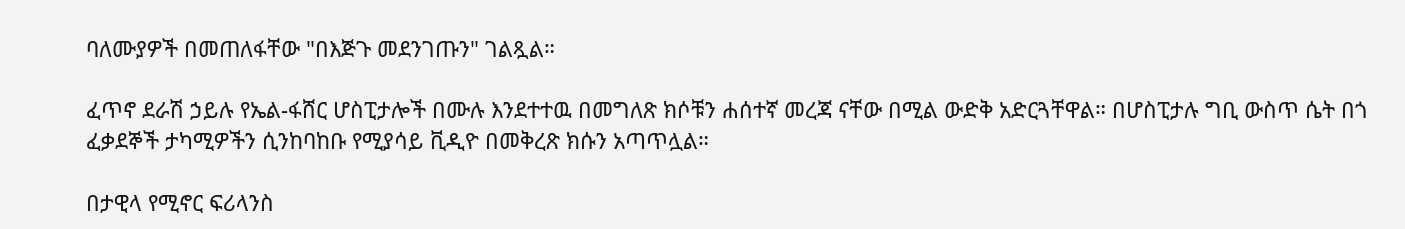ባለሙያዎች በመጠለፋቸው "በእጅጉ መደንገጡን" ገልጿል።

ፈጥኖ ደራሽ ኃይሉ የኤል-ፋሸር ሆስፒታሎች በሙሉ እንደተተዉ በመግለጽ ክሶቹን ሐሰተኛ መረጃ ናቸው በሚል ውድቅ አድርጓቸዋል። በሆስፒታሉ ግቢ ውስጥ ሴት በጎ ፈቃደኞች ታካሚዎችን ሲንከባከቡ የሚያሳይ ቪዲዮ በመቅረጽ ክሱን አጣጥሏል።

በታዊላ የሚኖር ፍሪላንስ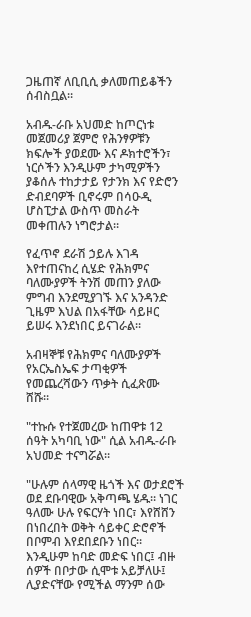ጋዜጠኛ ለቢቢሲ ቃለመጠይቆችን ሰብስቧል።

አብዱ-ራቡ አህመድ ከጦርነቱ መጀመሪያ ጀምሮ የሕንፃዎቹን ክፍሎች ያወደሙ እና ዶክተሮችን፣ ነርሶችን እንዲሁም ታካሚዎችን ያቆሰሉ ተከታታይ የታንክ እና የድሮን ድብደባዎች ቢኖሩም በሳዑዲ ሆስፒታል ውስጥ መስራት መቀጠሉን ነግሮታል።

የፈጥኖ ደራሽ ኃይሉ እገዳ እየተጠናከረ ሲሄድ የሕክምና ባለሙያዎች ትንሽ መጠን ያለው ምግብ እንደሚያገኙ እና አንዳንድ ጊዜም እህል በአፋቸው ሳይዞር ይሠሩ እንደነበር ይናገራል።

አብዛኞቹ የሕክምና ባለሙያዎች የአርኤስኤፍ ታጣቂዎች የመጨረሻውን ጥቃት ሲፈጽሙ ሸሹ።

"ተኩሱ የተጀመረው ከጠዋቱ 12 ሰዓት አካባቢ ነው" ሲል አብዱ-ራቡ አህመድ ተናግሯል።

"ሁሉም ሰላማዊ ዜጎች እና ወታደሮች ወደ ደቡባዊው አቅጣጫ ሄዱ። ነገር ዓለሙ ሁሉ የፍርሃት ነበር፣ እየሸሸን በነበረበት ወቅት ሳይቀር ድሮኖች በቦምብ እየደበደቡን ነበር። እንዲሁም ከባድ መድፍ ነበር፤ ብዙ ሰዎች በቦታው ሲሞቱ አይቻለሁ፤ ሊያድናቸው የሚችል ማንም ሰው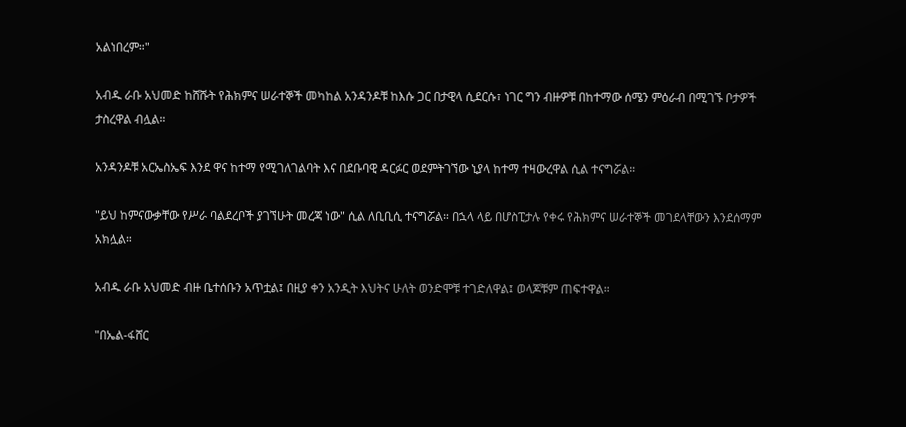አልነበረም።"

አብዱ ራቡ አህመድ ከሸሹት የሕክምና ሠራተኞች መካከል አንዳንዶቹ ከእሱ ጋር በታዊላ ሲደርሱ፣ ነገር ግን ብዙዎቹ በከተማው ሰሜን ምዕራብ በሚገኙ ቦታዎች ታስረዋል ብሏል።

አንዳንዶቹ አርኤስኤፍ እንደ ዋና ከተማ የሚገለገልባት እና በደቡባዊ ዳርፉር ወደምትገኘው ኒያላ ከተማ ተዛውረዋል ሲል ተናግሯል።

"ይህ ከምናውቃቸው የሥራ ባልደረቦች ያገኘሁት መረጃ ነው" ሲል ለቢቢሲ ተናግሯል። በኋላ ላይ በሆስፒታሉ የቀሩ የሕክምና ሠራተኞች መገደላቸውን እንደሰማም አክሏል።

አብዱ ራቡ አህመድ ብዙ ቤተሰቡን አጥቷል፤ በዚያ ቀን አንዲት እህትና ሁለት ወንድሞቹ ተገድለዋል፤ ወላጆቹም ጠፍተዋል።

"በኤል-ፋሸር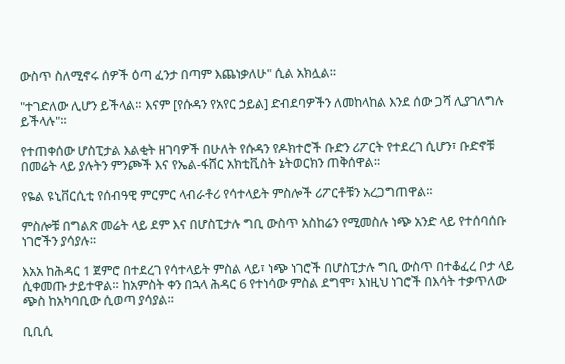ውስጥ ስለሚኖሩ ሰዎች ዕጣ ፈንታ በጣም እጨነቃለሁ" ሲል አክሏል።

"ተገድለው ሊሆን ይችላል። እናም [የሱዳን የአየር ኃይል] ድብደባዎችን ለመከላከል እንደ ሰው ጋሻ ሊያገለግሉ ይችላሉ"።

የተጠቀሰው ሆስፒታል እልቂት ዘገባዎች በሁለት የሱዳን የዶክተሮች ቡድን ሪፖርት የተደረገ ሲሆን፣ ቡድኖቹ በመሬት ላይ ያሉትን ምንጮች እና የኤል-ፋሸር አክቲቪስት ኔትወርክን ጠቅሰዋል።

የዬል ዩኒቨርሲቲ የሰብዓዊ ምርምር ላብራቶሪ የሳተላይት ምስሎች ሪፖርቶቹን አረጋግጠዋል።

ምስሎቹ በግልጽ መሬት ላይ ደም እና በሆስፒታሉ ግቢ ውስጥ አስከሬን የሚመስሉ ነጭ አንድ ላይ የተሰባሰቡ ነገሮችን ያሳያሉ።

እአአ ከሕዳር 1 ጀምሮ በተደረገ የሳተላይት ምስል ላይ፣ ነጭ ነገሮች በሆስፒታሉ ግቢ ውስጥ በተቆፈረ ቦታ ላይ ሲቀመጡ ታይተዋል። ከአምስት ቀን በኋላ ሕዳር 6 የተነሳው ምስል ደግሞ፣ እነዚህ ነገሮች በእሳት ተቃጥለው ጭስ ከአካባቢው ሲወጣ ያሳያል።

ቢቢሲ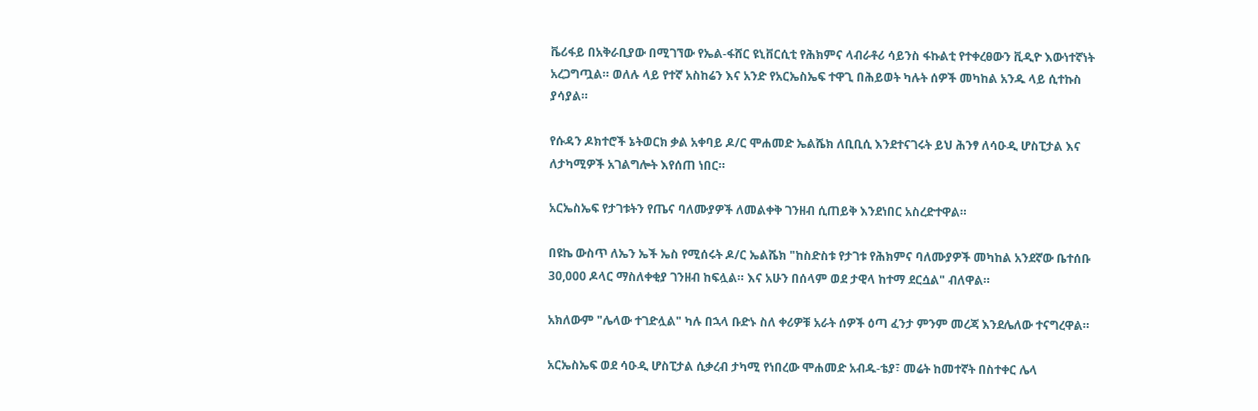ቬሪፋይ በአቅራቢያው በሚገኘው የኤል-ፋሸር ዩኒቨርሲቲ የሕክምና ላብራቶሪ ሳይንስ ፋኩልቲ የተቀረፀውን ቪዲዮ እውነተኛነት አረጋግጧል። ወለሉ ላይ የተኛ አስከሬን እና አንድ የአርኤስኤፍ ተዋጊ በሕይወት ካሉት ሰዎች መካከል አንዱ ላይ ሲተኩስ ያሳያል።

የሱዳን ዶክተሮች ኔትወርክ ቃል አቀባይ ዶ/ር ሞሐመድ ኤልሼክ ለቢቢሲ እንደተናገሩት ይህ ሕንፃ ለሳዑዲ ሆስፒታል እና ለታካሚዎች አገልግሎት እየሰጠ ነበር።

አርኤስኤፍ የታገቱትን የጤና ባለሙያዎች ለመልቀቅ ገንዘብ ሲጠይቅ እንደነበር አስረድተዋል።

በዩኬ ውስጥ ለኤን ኤች ኤስ የሚሰሩት ዶ/ር ኤልሼክ "ከስድስቱ የታገቱ የሕክምና ባለሙያዎች መካከል አንደኛው ቤተሰቡ 30,000 ዶላር ማስለቀቂያ ገንዘብ ከፍሏል። እና አሁን በሰላም ወደ ታዊላ ከተማ ደርሷል" ብለዋል።

አክለውም "ሌላው ተገድሏል" ካሉ በኋላ ቡድኑ ስለ ቀሪዎቹ አራት ሰዎች ዕጣ ፈንታ ምንም መረጃ እንደሌለው ተናግረዋል።

አርኤስኤፍ ወደ ሳዑዲ ሆስፒታል ሲቃረብ ታካሚ የነበረው ሞሐመድ አብዱ-ቴያ፣ መሬት ከመተኛት በስተቀር ሌላ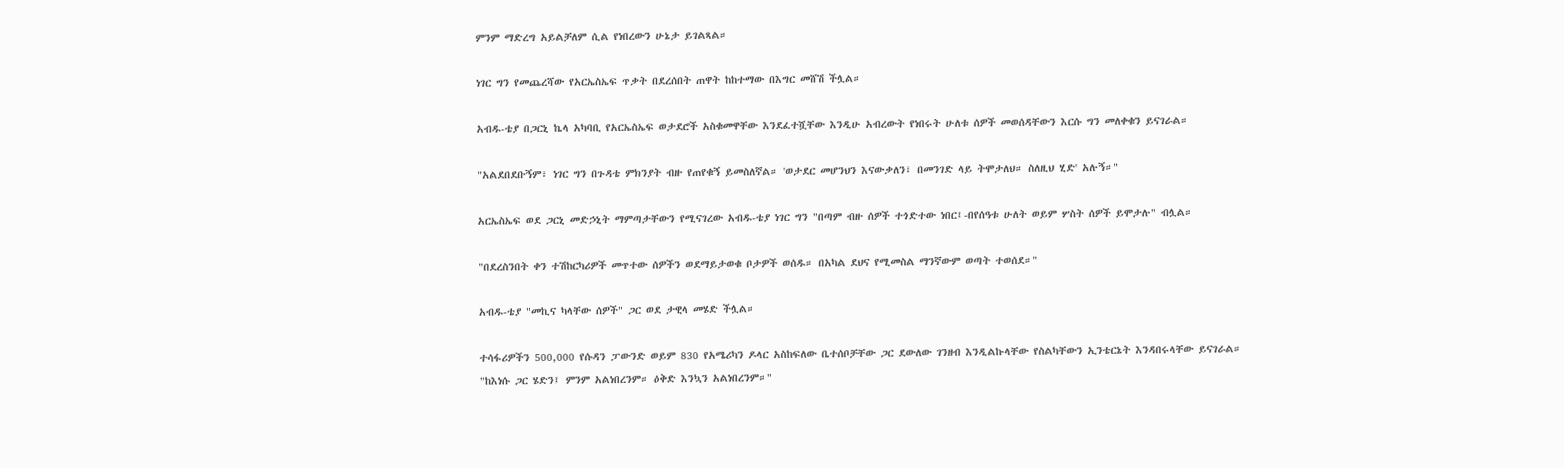ምንም ማድረግ አይልቻለም ሲል የነበረውን ሁኔታ ይገልጻል።

ነገር ግን የመጨረሻው የአርኤስኤፍ ጥቃት በደረሰበት ጠዋት ከከተማው በእግር መሸሽ ችሏል።

አብዱ-ቴያ በጋርኒ ኬላ አካባቢ የአርኤስኤፍ ወታደሮች አስቁመዋቸው እንደፈተሿቸው እንዲሁ አብረውት የነበሩት ሁለቱ ሰዎች መወሰዳቸውን እርሱ ግን መለቀቁን ይናገራል።

"አልደበደቡኝም፣ ነገር ግን በጉዳቴ ምክንያት ብዙ የጠየቁኝ ይመስለኛል። 'ወታደር መሆንህን እናውቃለን፣ በመንገድ ላይ ትሞታለህ። ስለዚህ ሂድ' አሉኝ።"

አርኤስኤፍ ወደ ጋርኒ መድኃኒት ማምጣታቸውን የሚናገረው አብዱ-ቴያ ነገር ግን "በጣም ብዙ ሰዎች ተጎድተው ነበር፤-በየሰዓቱ ሁለት ወይም ሦስት ሰዎች ይሞታሉ" ብሏል።

"በደረስንበት ቀን ተሽከርካሪዎች መጥተው ሰዎችን ወደማይታወቁ ቦታዎች ወሰዱ። በአካል ደህና የሚመስል ማንኛውም ወጣት ተወሰደ።"

አብዱ-ቴያ "መኪና ካላቸው ሰዎች" ጋር ወደ ታዊላ መሄድ ችሏል።

ተሳፋሪዎችን 500,000 የሱዳን ፓውንድ ወይም 830 የአሜሪካን ዶላር አስከፍለው ቤተሰቦቻቸው ጋር ደውለው ገንዘብ እንዲልኩላቸው የስልካቸውን ኢንቴርኔት እንዳበሩላቸው ይናገራል። "ከእነሱ ጋር ሄድን፤ ምንም አልነበረንም። ዕቅድ እንኳን አልነበረንም።"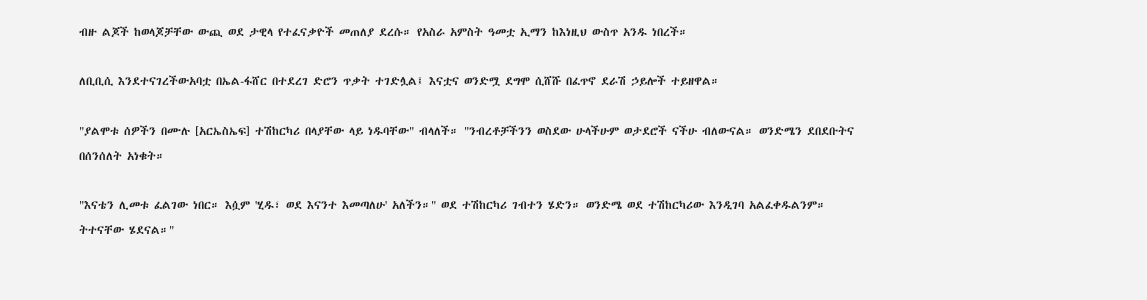ብዙ ልጆች ከወላጆቻቸው ውጪ ወደ ታዊላ የተፈናቃዮች መጠለያ ደረሱ። የአስራ አምስት ዓመቷ ኢማን ከእነዚህ ውስጥ አንዱ ነበረች።

ለቢቢሲ እንደተናገረችውአባቷ በኤል-ፋሸር በተደረገ ድሮን ጥቃት ተገድሏል፤ እናቷና ወንድሟ ደግሞ ሲሸሹ በፈጥኖ ደራሽ ኃይሎች ተይዘዋል።

"ያልሞቱ ሰዎችን በሙሉ [አርኤስኤፍ] ተሽከርካሪ በላያቸው ላይ ነዱባቸው" ብላለች። "ንብረቶቻችንን ወስደው ሁላችሁም ወታደሮች ናችሁ ብለውናል። ወንድሜን ደበደቡትና በሰንሰለት አነቁት።

"እናቴን ሊመቱ ፈልገው ነበር። እሷም 'ሂዱ፣ ወደ እናንተ እመጣለሁ' አለችን።" ወደ ተሽከርካሪ ገብተን ሄድን። ወንድሜ ወደ ተሽከርካሪው እንዲገባ አልፈቀዱልንም። ትተናቸው ሄደናል።"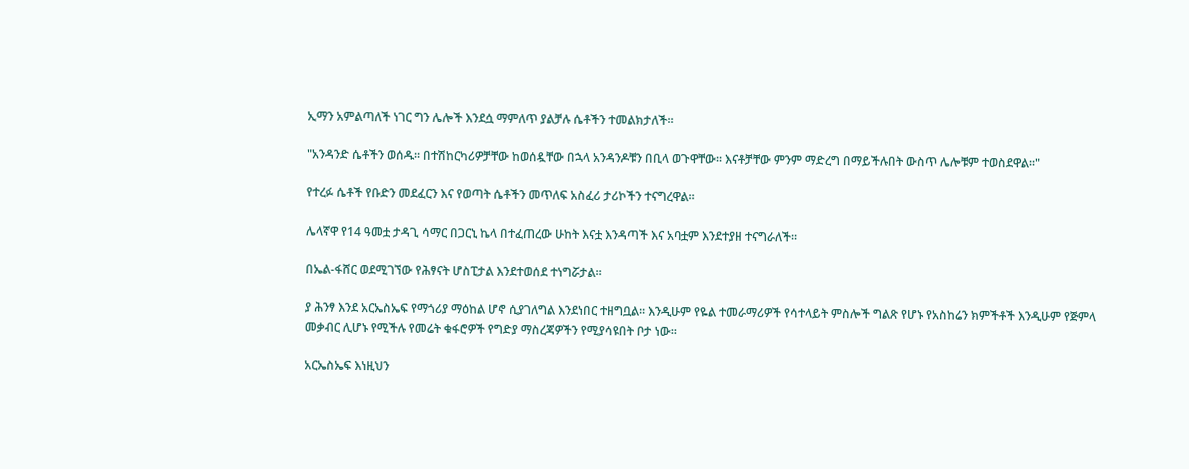ኢማን አምልጣለች ነገር ግን ሌሎች እንደሷ ማምለጥ ያልቻሉ ሴቶችን ተመልክታለች።

"አንዳንድ ሴቶችን ወሰዱ። በተሽከርካሪዎቻቸው ከወሰዷቸው በኋላ አንዳንዶቹን በቢላ ወጉዋቸው። እናቶቻቸው ምንም ማድረግ በማይችሉበት ውስጥ ሌሎቹም ተወስደዋል።"

የተረፉ ሴቶች የቡድን መደፈርን እና የወጣት ሴቶችን መጥለፍ አስፈሪ ታሪኮችን ተናግረዋል።

ሌላኛዋ የ14 ዓመቷ ታዳጊ ሳማር በጋርኒ ኬላ በተፈጠረው ሁከት እናቷ እንዳጣች እና አባቷም እንደተያዘ ተናግራለች።

በኤል-ፋሸር ወደሚገኘው የሕፃናት ሆስፒታል እንደተወሰደ ተነግሯታል።

ያ ሕንፃ እንደ አርኤስኤፍ የማጎሪያ ማዕከል ሆኖ ሲያገለግል እንደነበር ተዘግቧል። እንዲሁም የዬል ተመራማሪዎች የሳተላይት ምስሎች ግልጽ የሆኑ የአስከሬን ክምችቶች እንዲሁም የጅምላ መቃብር ሊሆኑ የሚችሉ የመሬት ቁፋሮዎች የግድያ ማስረጃዎችን የሚያሳዩበት ቦታ ነው።

አርኤስኤፍ እነዚህን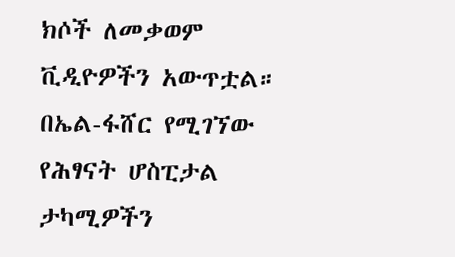ክሶች ለመቃወም ቪዲዮዎችን አውጥቷል። በኤል-ፋሸር የሚገኘው የሕፃናት ሆስፒታል ታካሚዎችን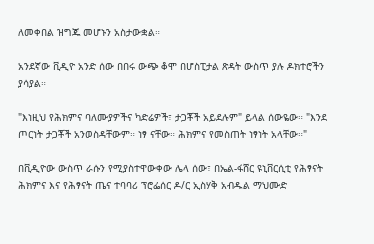ለመቀበል ዝግጁ መሆኑን አስታውቋል።

አንደኛው ቪዲዮ አንድ ሰው በበሩ ውጭ ቆሞ በሆስፒታል ጽዳት ውስጥ ያሉ ዶክተሮችን ያሳያል።

"እነዚህ የሕክምና ባለሙያዎችና ካድሬዎች፣ ታጋቾች አይደሉም" ይላል ሰውዬው። "እንደ ጦርነት ታጋቾች አንወስዳቸውም። ነፃ ናቸው። ሕክምና የመስጠት ነፃነት አላቸው።"

በቪዲዮው ውስጥ ራሱን የሚያስተዋውቀው ሌላ ሰው፣ በኤል-ፋሸር ዩኒቨርሲቲ የሕፃናት ሕክምና እና የሕፃናት ጤና ተባባሪ ፕሮፌሰር ዶ/ር ኢስሃቅ አብዱል ማህሙድ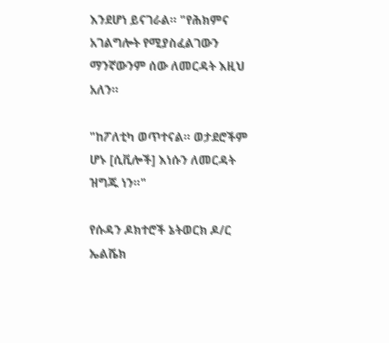እንደሆነ ይናገራል። "የሕክምና አገልግሎት የሚያስፈልገውን ማንኛውንም ሰው ለመርዳት እዚህ አለን።

"ከፖለቲካ ወጥተናል። ወታደሮችም ሆኑ [ሲቪሎች] እነሱን ለመርዳት ዝግጁ ነን።"

የሱዳን ዶክተሮች ኔትወርክ ዶ/ር ኤልሼክ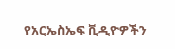የአርኤስኤፍ ቪዲዮዎችን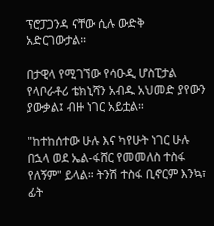ፕሮፓጋንዳ ናቸው ሲሉ ውድቅ አድርገውታል።

በታዊላ የሚገኘው የሳዑዲ ሆስፒታል የላቦራቶሪ ቴክኒሻን አብዱ አህመድ ያየውን ያውቃል፤ ብዙ ነገር አይቷል።

"ከተከሰተው ሁሉ እና ካየሁት ነገር ሁሉ በኋላ ወደ ኤል-ፋሸር የመመለስ ተስፋ የለኝም" ይላል። ትንሽ ተስፋ ቢኖርም እንኳ፣ ፊት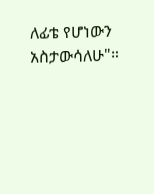ለፊቴ የሆነውን አስታውሳለሁ"።